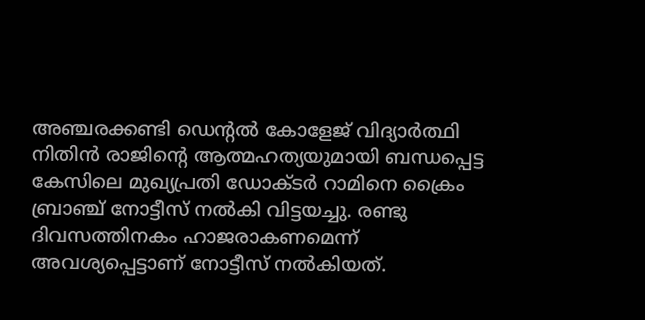അഞ്ചരക്കണ്ടി ഡെന്റൽ കോളേജ് വിദ്യാർത്ഥി നിതിൻ രാജിന്റെ ആത്മഹത്യയുമായി ബന്ധപ്പെട്ട കേസിലെ മുഖ്യപ്രതി ഡോക്ടർ റാമിനെ ക്രൈം ബ്രാഞ്ച് നോട്ടീസ് നൽകി വിട്ടയച്ചു. രണ്ടു ദിവസത്തിനകം ഹാജരാകണമെന്ന് അവശ്യപ്പെട്ടാണ് നോട്ടീസ് നൽകിയത്.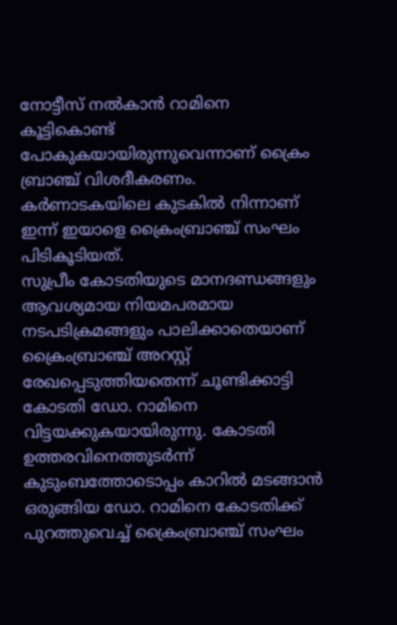നോട്ടീസ് നൽകാൻ റാമിനെ കൂട്ടികൊണ്ട് പോകുകയായിരുന്നുവെന്നാണ് ക്രൈം ബ്രാഞ്ച് വിശദീകരണം.
കർണാടകയിലെ കുടകിൽ നിന്നാണ് ഇന്ന് ഇയാളെ ക്രൈംബ്രാഞ്ച് സംഘം പിടികൂടിയത്.
സുപ്രീം കോടതിയുടെ മാനദണ്ഡങ്ങളും ആവശ്യമായ നിയമപരമായ നടപടിക്രമങ്ങളും പാലിക്കാതെയാണ് ക്രൈംബ്രാഞ്ച് അറസ്റ്റ് രേഖപ്പെടുത്തിയതെന്ന് ചൂണ്ടിക്കാട്ടി കോടതി ഡോ. റാമിനെ വിട്ടയക്കുകയായിരുന്നു. കോടതി ഉത്തരവിനെത്തുടർന്ന് കുടുംബത്തോടൊപ്പം കാറിൽ മടങ്ങാൻ ഒരുങ്ങിയ ഡോ. റാമിനെ കോടതിക്ക് പുറത്തുവെച്ച് ക്രൈംബ്രാഞ്ച് സംഘം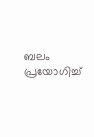ബലം പ്രയോഗിച്ച്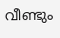വീണ്ടും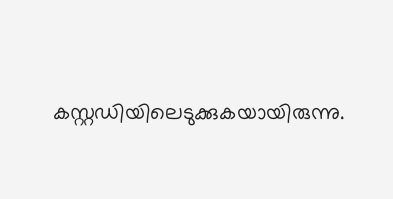കസ്റ്റഡിയിലെടുക്കുകയായിരുന്നു.